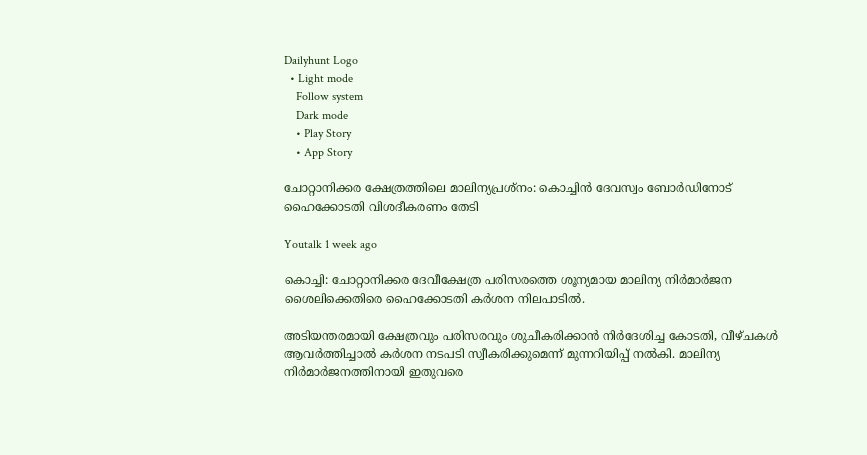Dailyhunt Logo
  • Light mode
    Follow system
    Dark mode
    • Play Story
    • App Story

ചോറ്റാനിക്കര ക്ഷേത്രത്തിലെ മാലിന്യപ്രശ്നം: കൊച്ചിൻ ദേവസ്വം ബോര്‍ഡിനോട് ഹൈക്കോടതി വിശദീകരണം തേടി

Youtalk 1 week ago

കൊച്ചി: ചോറ്റാനിക്കര ദേവീക്ഷേത്ര പരിസരത്തെ ശൂന്യമായ മാലിന്യ നിർമാർജന ശൈലിക്കെതിരെ ഹൈക്കോടതി കർശന നിലപാടില്‍.

അടിയന്തരമായി ക്ഷേത്രവും പരിസരവും ശുചീകരിക്കാൻ നിർദേശിച്ച കോടതി, വീഴ്ചകള്‍ ആവർത്തിച്ചാല്‍ കർശന നടപടി സ്വീകരിക്കുമെന്ന് മുന്നറിയിപ്പ് നല്‍കി. മാലിന്യ നിർമാർജനത്തിനായി ഇതുവരെ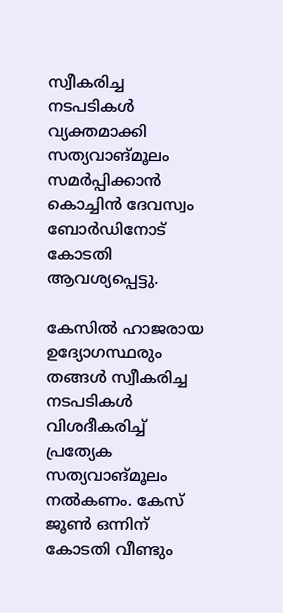സ്വീകരിച്ച നടപടികള്‍ വ്യക്തമാക്കി സത്യവാങ്മൂലം സമർപ്പിക്കാൻ കൊച്ചിൻ ദേവസ്വം ബോർഡിനോട് കോടതി ആവശ്യപ്പെട്ടു.

കേസില്‍ ഹാജരായ ഉദ്യോഗസ്ഥരും തങ്ങള്‍ സ്വീകരിച്ച നടപടികള്‍ വിശദീകരിച്ച്‌ പ്രത്യേക സത്യവാങ്മൂലം നല്‍കണം. കേസ് ജൂണ്‍ ഒന്നിന് കോടതി വീണ്ടും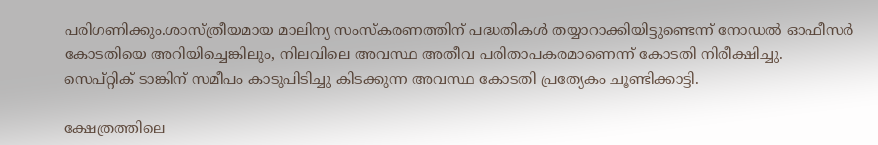പരിഗണിക്കും.ശാസ്ത്രീയമായ മാലിന്യ സംസ്കരണത്തിന് പദ്ധതികള്‍ തയ്യാറാക്കിയിട്ടുണ്ടെന്ന് നോഡല്‍ ഓഫീസർ കോടതിയെ അറിയിച്ചെങ്കിലും, നിലവിലെ അവസ്ഥ അതീവ പരിതാപകരമാണെന്ന് കോടതി നിരീക്ഷിച്ചു. സെപ്റ്റിക് ടാങ്കിന് സമീപം കാടുപിടിച്ചു കിടക്കുന്ന അവസ്ഥ കോടതി പ്രത്യേകം ചൂണ്ടിക്കാട്ടി.

ക്ഷേത്രത്തിലെ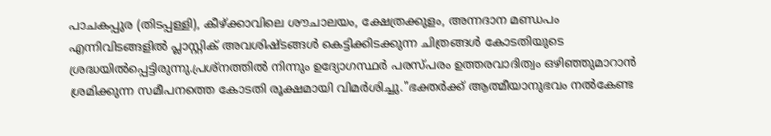പാചകപ്പുര (തിടപ്പള്ളി), കീഴ്ക്കാവിലെ ശൗചാലയം, ക്ഷേത്രക്കുളം, അന്നദാന മണ്ഡപം എന്നിവിടങ്ങളില്‍ പ്ലാസ്റ്റിക് അവശിഷ്ടങ്ങള്‍ കെട്ടിക്കിടക്കുന്ന ചിത്രങ്ങള്‍ കോടതിയുടെ ശ്രദ്ധയില്‍പ്പെട്ടിരുന്നു.പ്രശ്നത്തില്‍ നിന്നും ഉദ്യോഗസ്ഥർ പരസ്പരം ഉത്തരവാദിത്വം ഒഴിഞ്ഞുമാറാൻ ശ്രമിക്കുന്ന സമീപനത്തെ കോടതി രൂക്ഷമായി വിമർശിച്ചു."ഭക്തർക്ക് ആത്മീയാനുഭവം നല്‍കേണ്ട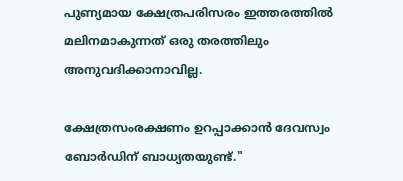പുണ്യമായ ക്ഷേത്രപരിസരം ഇത്തരത്തില്‍ മലിനമാകുന്നത് ഒരു തരത്തിലും അനുവദിക്കാനാവില്ല.

ക്ഷേത്രസംരക്ഷണം ഉറപ്പാക്കാൻ ദേവസ്വം ബോർഡിന് ബാധ്യതയുണ്ട്."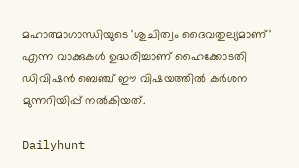മഹാത്മാഗാന്ധിയുടെ 'ശുചിത്വം ദൈവതുല്യമാണ്' എന്ന വാക്കുകള്‍ ഉദ്ധരിച്ചാണ് ഹൈക്കോടതി ഡിവിഷൻ ബെഞ്ച് ഈ വിഷയത്തില്‍ കർശന മുന്നറിയിപ്പ് നല്‍കിയത്.

Dailyhunt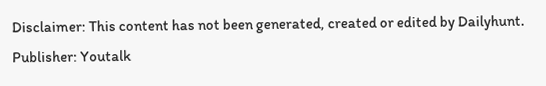Disclaimer: This content has not been generated, created or edited by Dailyhunt. Publisher: Youtalk